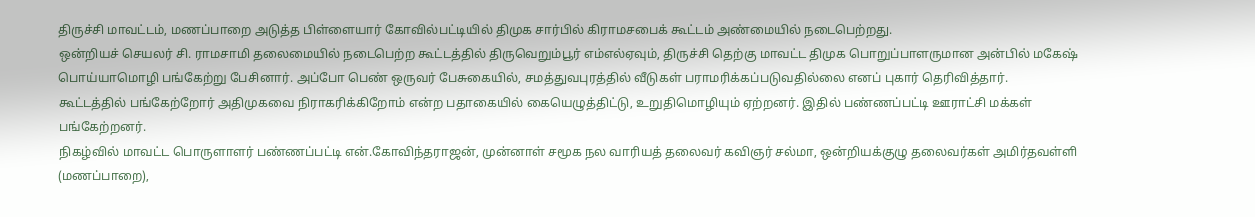திருச்சி மாவட்டம், மணப்பாறை அடுத்த பிள்ளையார் கோவில்பட்டியில் திமுக சார்பில் கிராமசபைக் கூட்டம் அண்மையில் நடைபெற்றது.
ஒன்றியச் செயலர் சி. ராமசாமி தலைமையில் நடைபெற்ற கூட்டத்தில் திருவெறும்பூர் எம்எல்ஏவும், திருச்சி தெற்கு மாவட்ட திமுக பொறுப்பாளருமான அன்பில் மகேஷ் பொய்யாமொழி பங்கேற்று பேசினார். அப்போ பெண் ஒருவர் பேசுகையில், சமத்துவபுரத்தில் வீடுகள் பராமரிக்கப்படுவதில்லை எனப் புகார் தெரிவித்தார்.
கூட்டத்தில் பங்கேற்றோர் அதிமுகவை நிராகரிக்கிறோம் என்ற பதாகையில் கையெழுத்திட்டு, உறுதிமொழியும் ஏற்றனர். இதில் பண்ணப்பட்டி ஊராட்சி மக்கள் பங்கேற்றனர்.
நிகழ்வில் மாவட்ட பொருளாளர் பண்ணப்பட்டி என்.கோவிந்தராஜன், முன்னாள் சமூக நல வாரியத் தலைவர் கவிஞர் சல்மா, ஒன்றியக்குழு தலைவர்கள் அமிர்தவள்ளி (மணப்பாறை),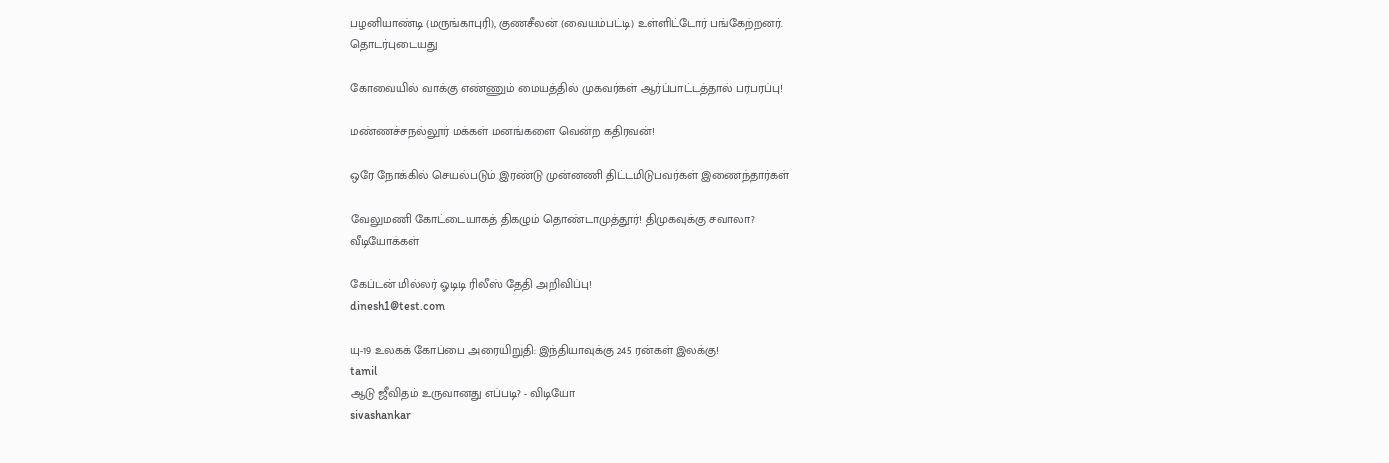பழனியாண்டி (மருங்காபுரி), குணசீலன் (வையம்பட்டி) உள்ளிட்டோர் பங்கேற்றனர்.
தொடர்புடையது

கோவையில் வாக்கு எண்ணும் மையத்தில் முகவர்கள் ஆர்ப்பாட்டத்தால் பரபரப்பு!

மண்ணச்சநல்லூர் மக்கள் மனங்களை வென்ற கதிரவன்!

ஒரே நோக்கில் செயல்படும் இரண்டு முன்னணி திட்டமிடுபவர்கள் இணைந்தார்கள்

வேலுமணி கோட்டையாகத் திகழும் தொண்டாமுத்தூர்! திமுகவுக்கு சவாலா?
வீடியோக்கள்

கேப்டன் மில்லர் ஓடிடி ரிலீஸ் தேதி அறிவிப்பு!
dinesh1@test.com

யு-19 உலகக் கோப்பை அரையிறுதி: இந்தியாவுக்கு 245 ரன்கள் இலக்கு!
tamil
ஆடு ஜீவிதம் உருவானது எப்படி? - விடியோ
sivashankar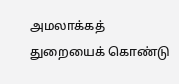அமலாக்கத் துறையைக் கொண்டு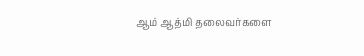ஆம் ஆத்மி தலைவர்களை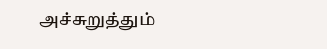அச்சுறுத்தும்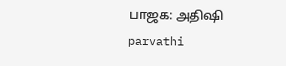பாஜக: அதிஷி
parvathi